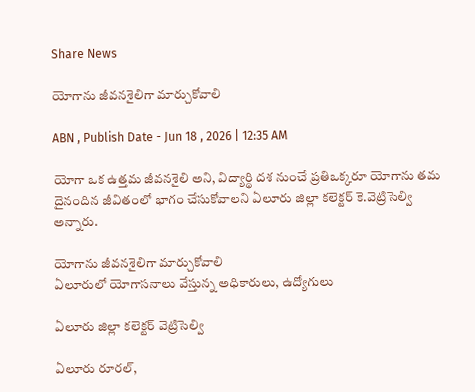Share News

యోగాను జీవనశైలిగా మార్చుకోవాలి

ABN , Publish Date - Jun 18 , 2026 | 12:35 AM

యోగా ఒక ఉత్తమ జీవనశైలి అని, విద్యార్థి దశ నుంచే ప్రతిఒక్కరూ యోగాను తమ దైనందిన జీవితంలో భాగం చేసుకోవాలని ఏలూరు జిల్లా కలెక్టర్‌ కె.వెట్రిసెల్వి అన్నారు.

యోగాను జీవనశైలిగా మార్చుకోవాలి
ఏలూరులో యోగాసనాలు వేస్తున్న అధికారులు, ఉద్యోగులు

ఏలూరు జిల్లా కలెక్టర్‌ వెట్రిసెల్వి

ఏలూరు రూరల్‌,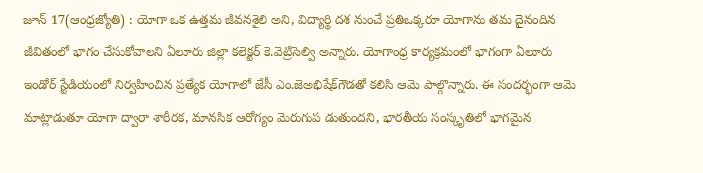జూన్‌ 17(ఆంధ్రజ్యోతి) : యోగా ఒక ఉత్తమ జీవనశైలి అని, విద్యార్థి దశ నుంచే ప్రతిఒక్కరూ యోగాను తమ దైనందిన జీవితంలో భాగం చేసుకోవాలని ఏలూరు జిల్లా కలెక్టర్‌ కె.వెట్రిసెల్వి అన్నారు. యోగాంధ్ర కార్యక్రమంలో భాగంగా ఏలూరు ఇండోర్‌ స్టేడియంలో నిర్వహించిన ప్రత్యేక యోగాలో జేసీ ఎం.జెఅభిషేక్‌గౌడతో కలిసి ఆమె పాల్గొన్నారు. ఈ సందర్భంగా ఆమె మాట్లాడుతూ యోగా ద్వారా శారీరక, మానసిక ఆరోగ్యం మెరుగుప డుతుందని, భారతీయ సంస్కృతిలో భాగమైన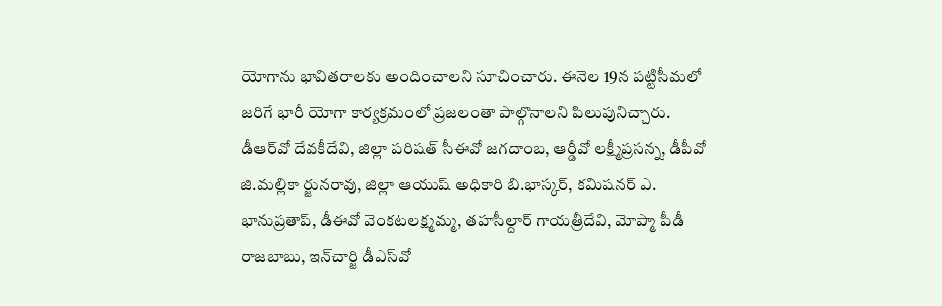యోగాను భావితరాలకు అందించాలని సూచించారు. ఈనెల 19న పట్టిసీమలో జరిగే భారీ యోగా కార్యక్రమంలో ప్రజలంతా పాల్గొనాలని పిలుపునిచ్చారు. డీఆర్‌వో దేవకీదేవి, జిల్లా పరిషత్‌ సీఈవో జగదాంబ, ఆర్డీవో లక్ష్మీప్రసన్న, డీపీవో జి.మల్లికా ర్జునరావు, జిల్లా ఆయుష్‌ అధికారి బి.భాస్కర్‌, కమిషనర్‌ ఎ. భానుప్రతాప్‌, డీఈవో వెంకటలక్ష్మమ్మ, తహసీల్దార్‌ గాయత్రీదేవి, మోప్మా పీడీ రాజబాబు, ఇన్‌చార్జి డీఎస్‌వో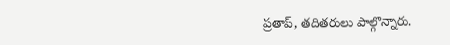ప్రతాప్‌, తదితరులు పాల్గొన్నారు.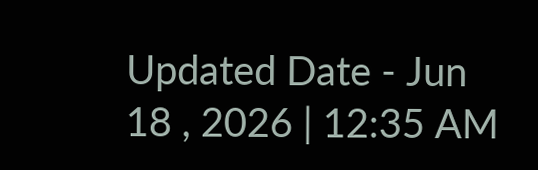Updated Date - Jun 18 , 2026 | 12:35 AM